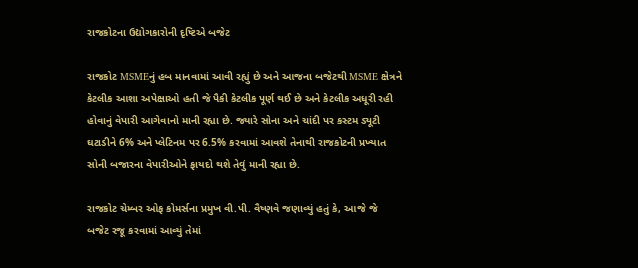રાજકોટના ઉદ્યોગકારોની દૃષ્ટિએ બજેટ

રાજકોટ MSMEનું હબ માનવામાં આવી રહ્યું છે અને આજના બજેટથી MSME ક્ષેત્રને કેટલીક આશા અપેક્ષાઓ હતી જે પૈકી કેટલીક પૂર્ણ થઈ છે અને કેટલીક અધૂરી રહી હોવાનું વેપારી આગેવાનો માની રહ્યા છે. જ્યારે સોના અને ચાંદી પર કસ્ટમ ડ્યૂટી ઘટાડીને 6% અને પ્લેટિનમ પર 6.5% કરવામાં આવશે તેનાથી રાજકોટની પ્રખ્યાત સોની બજારના વેપારીઓને ફાયદો થશે તેવું માની રહ્યા છે.

રાજકોટ ચેમ્બર ઓફ કોમર્સના પ્રમુખ વી.પી. વૈષ્ણવે જણાવ્યું હતું કે, આજે જે બજેટ રજૂ કરવામાં આવ્યું તેમાં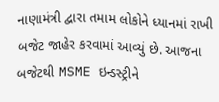નાણામંત્રી દ્વારા તમામ લોકોને ધ્યાનમાં રાખી બજેટ જાહેર કરવામાં આવ્યું છે. આજના બજેટથી MSME ઇન્ડસ્ટ્રીને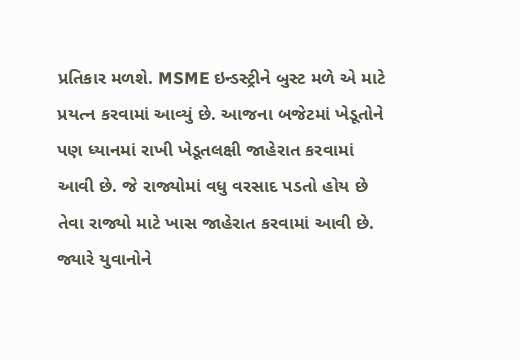પ્રતિકાર મળશે. MSME ઇન્ડસ્ટ્રીને બુસ્ટ મળે એ માટે પ્રયત્ન કરવામાં આવ્યું છે. આજના બજેટમાં ખેડૂતોને પણ ધ્યાનમાં રાખી ખેડૂતલક્ષી જાહેરાત કરવામાં આવી છે. જે રાજ્યોમાં વધુ વરસાદ પડતો હોય છે તેવા રાજ્યો માટે ખાસ જાહેરાત કરવામાં આવી છે. જ્યારે યુવાનોને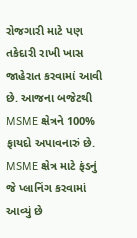રોજગારી માટે પણ તકેદારી રાખી ખાસ જાહેરાત કરવામાં આવી છે. આજના બજેટથી MSME ક્ષેત્રને 100% ફાયદો અપાવનારું છે. MSME ક્ષેત્ર માટે ફંડનું જે પ્લાનિંગ કરવામાં આવ્યું છે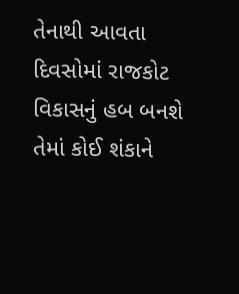તેનાથી આવતા દિવસોમાં રાજકોટ વિકાસનું હબ બનશે તેમાં કોઈ શંકાને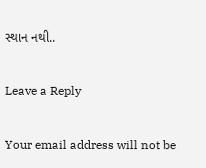સ્થાન નથી..

Leave a Reply

Your email address will not be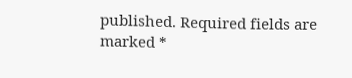published. Required fields are marked *